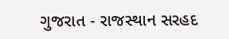ગુજરાત - રાજસ્થાન સરહદ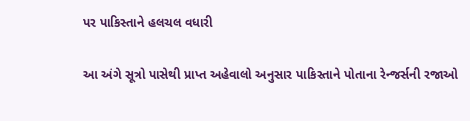પર પાકિસ્તાને હલચલ વધારી

આ અંગે સૂત્રો પાસેથી પ્રાપ્ત અહેવાલો અનુસાર પાકિસ્તાને પોતાના રેન્જર્સની રજાઓ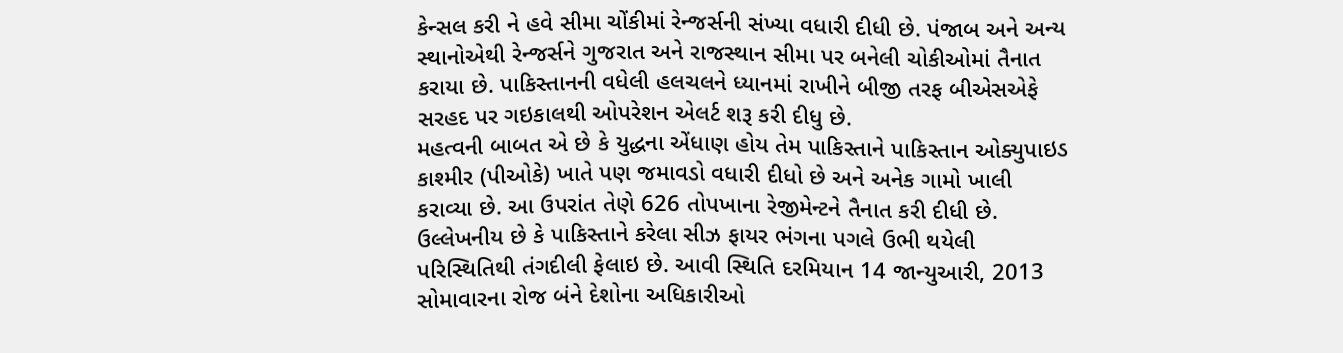કેન્સલ કરી ને હવે સીમા ચોંકીમાં રેન્જર્સની સંખ્યા વધારી દીધી છે. પંજાબ અને અન્ય સ્થાનોએથી રેન્જર્સને ગુજરાત અને રાજસ્થાન સીમા પર બનેલી ચોકીઓમાં તૈનાત કરાયા છે. પાકિસ્તાનની વધેલી હલચલને ધ્યાનમાં રાખીને બીજી તરફ બીએસએફે સરહદ પર ગઇકાલથી ઓપરેશન એલર્ટ શરૂ કરી દીધુ છે.
મહત્વની બાબત એ છે કે યુદ્ધના એંધાણ હોય તેમ પાકિસ્તાને પાકિસ્તાન ઓક્યુપાઇડ કાશ્મીર (પીઓકે) ખાતે પણ જમાવડો વધારી દીધો છે અને અનેક ગામો ખાલી કરાવ્યા છે. આ ઉપરાંત તેણે 626 તોપખાના રેજીમેન્ટને તૈનાત કરી દીધી છે.
ઉલ્લેખનીય છે કે પાકિસ્તાને કરેલા સીઝ ફાયર ભંગના પગલે ઉભી થયેલી પરિસ્થિતિથી તંગદીલી ફેલાઇ છે. આવી સ્થિતિ દરમિયાન 14 જાન્યુઆરી, 2013 સોમાવારના રોજ બંને દેશોના અધિકારીઓ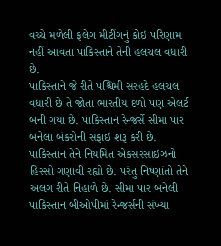વચ્ચે મળેલી ફલેગ મીટીંગનું કોઇ પરિણામ નહીં આવતા પાકિસ્તાને તેની હલચલ વધારી છે.
પાકિસ્તાને જે રીતે પશ્ચિમી સરહદે હલચલ વધારી છે તે જોતા ભારતીય દળો પણ એલર્ટ બની ગયા છે. પાકિસ્તાન રેન્જર્સે સીમા પાર બનેલા બંકરોની સફાઇ શરૂ કરી છે. પાકિસ્તાન તેને નિયમિત એકસરસાઇઝનો હિસ્સો ગણાવી રહ્યો છે. પરંતુ નિષ્ણાંતો તેને અલગ રીતે નિહાળે છે. સીમા પાર બનેલી પાકિસ્તાન બીઓપીમાં રેન્જર્સની સંખ્યા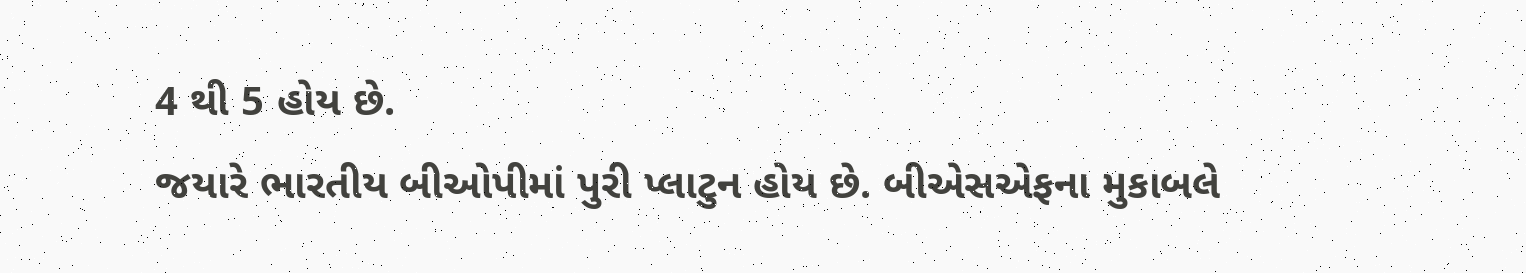4 થી 5 હોય છે.
જયારે ભારતીય બીઓપીમાં પુરી પ્લાટુન હોય છે. બીએસએફના મુકાબલે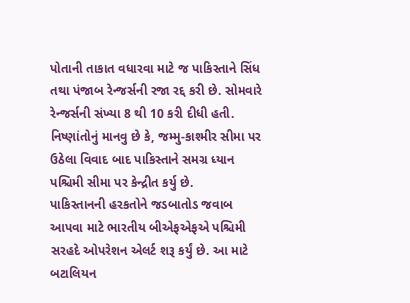પોતાની તાકાત વધારવા માટે જ પાકિસ્તાને સિંધ તથા પંજાબ રેન્જર્સની રજા રદ્દ કરી છે. સોમવારે રેન્જર્સની સંખ્યા 8 થી 10 કરી દીધી હતી. નિષ્ણાંતોનું માનવુ છે કે, જમ્મુ-કાશ્મીર સીમા પર ઉઠેલા વિવાદ બાદ પાકિસ્તાને સમગ્ર ધ્યાન પશ્ચિમી સીમા પર કેન્દ્રીત કર્યુ છે.
પાકિસ્તાનની હરકતોને જડબાતોડ જવાબ આપવા માટે ભારતીય બીએફએફએ પશ્ચિમી સરહદે ઓપરેશન એલર્ટ શરૂ કર્યું છે. આ માટે બટાલિયન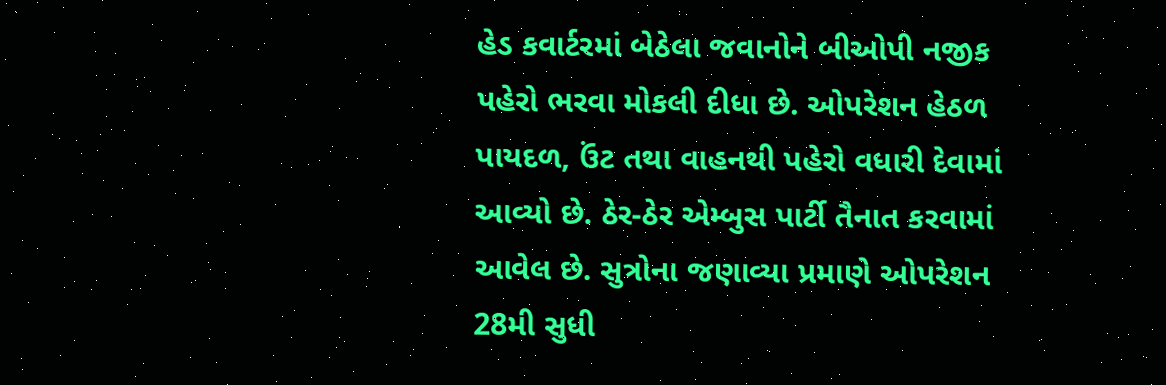હેડ કવાર્ટરમાં બેઠેલા જવાનોને બીઓપી નજીક પહેરો ભરવા મોકલી દીધા છે. ઓપરેશન હેઠળ પાયદળ, ઉંટ તથા વાહનથી પહેરો વધારી દેવામાં આવ્યો છે. ઠેર-ઠેર એમ્બુસ પાર્ટી તૈનાત કરવામાં આવેલ છે. સુત્રોના જણાવ્યા પ્રમાણે ઓપરેશન 28મી સુધી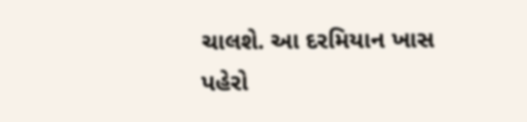ચાલશે. આ દરમિયાન ખાસ પહેરો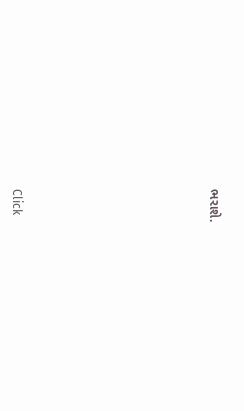ભરાશે.












Click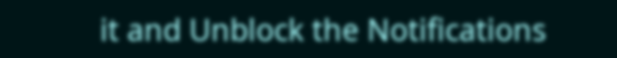it and Unblock the Notifications